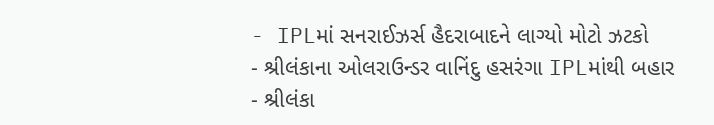- IPLમાં સનરાઈઝર્સ હૈદરાબાદને લાગ્યો મોટો ઝટકો
- શ્રીલંકાના ઓલરાઉન્ડર વાનિંદુ હસરંગા IPLમાંથી બહાર
- શ્રીલંકા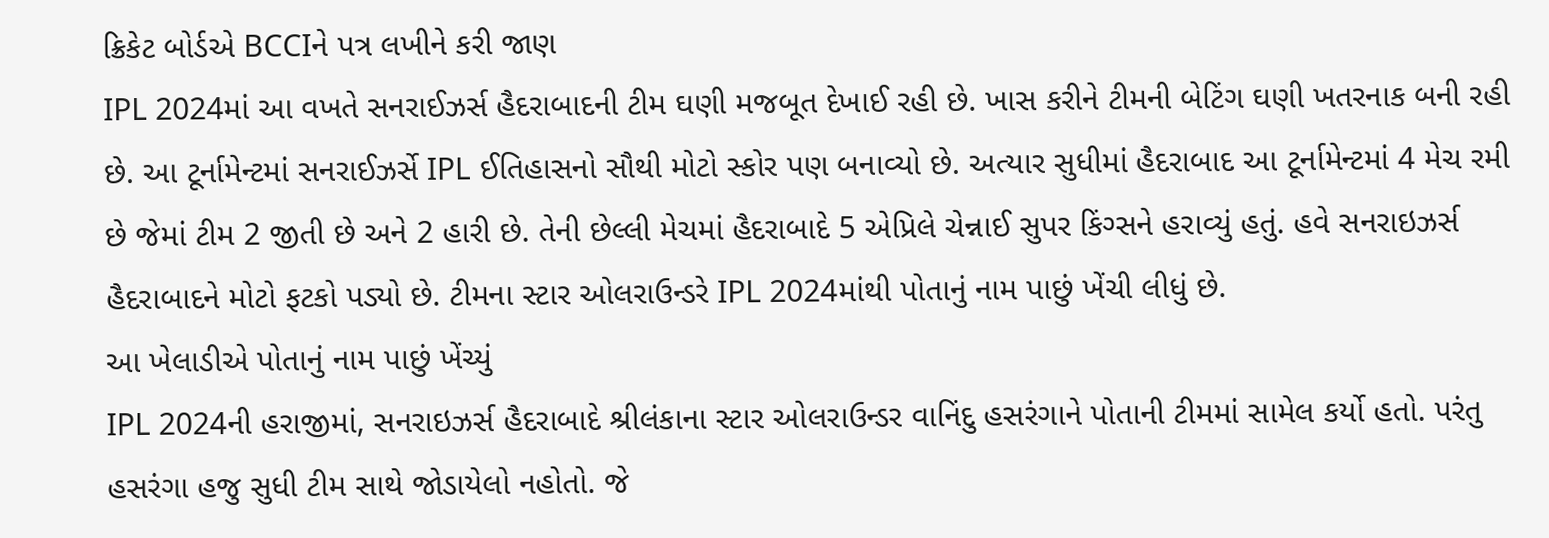ક્રિકેટ બોર્ડએ BCCIને પત્ર લખીને કરી જાણ
IPL 2024માં આ વખતે સનરાઈઝર્સ હૈદરાબાદની ટીમ ઘણી મજબૂત દેખાઈ રહી છે. ખાસ કરીને ટીમની બેટિંગ ઘણી ખતરનાક બની રહી છે. આ ટૂર્નામેન્ટમાં સનરાઈઝર્સે IPL ઈતિહાસનો સૌથી મોટો સ્કોર પણ બનાવ્યો છે. અત્યાર સુધીમાં હૈદરાબાદ આ ટૂર્નામેન્ટમાં 4 મેચ રમી છે જેમાં ટીમ 2 જીતી છે અને 2 હારી છે. તેની છેલ્લી મેચમાં હૈદરાબાદે 5 એપ્રિલે ચેન્નાઈ સુપર કિંગ્સને હરાવ્યું હતું. હવે સનરાઇઝર્સ હૈદરાબાદને મોટો ફટકો પડ્યો છે. ટીમના સ્ટાર ઓલરાઉન્ડરે IPL 2024માંથી પોતાનું નામ પાછું ખેંચી લીધું છે.
આ ખેલાડીએ પોતાનું નામ પાછું ખેંચ્યું
IPL 2024ની હરાજીમાં, સનરાઇઝર્સ હૈદરાબાદે શ્રીલંકાના સ્ટાર ઓલરાઉન્ડર વાનિંદુ હસરંગાને પોતાની ટીમમાં સામેલ કર્યો હતો. પરંતુ હસરંગા હજુ સુધી ટીમ સાથે જોડાયેલો નહોતો. જે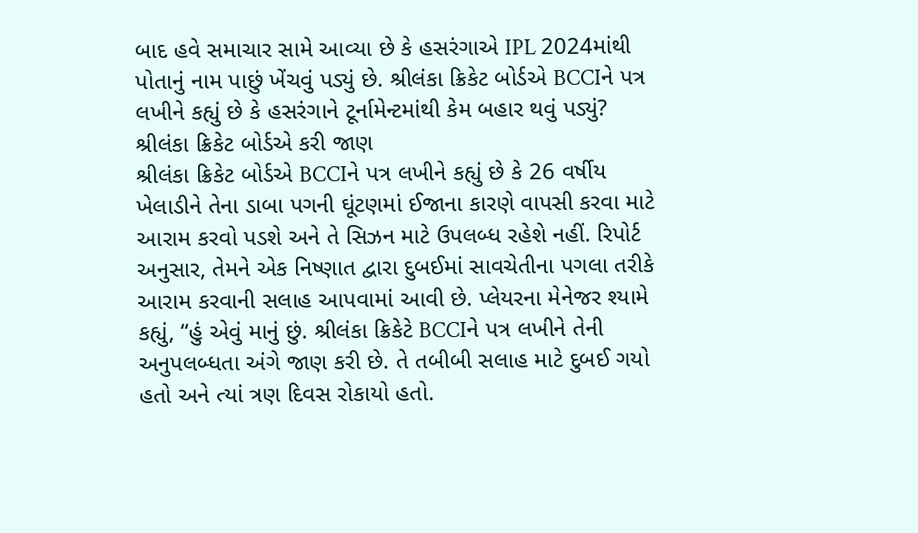બાદ હવે સમાચાર સામે આવ્યા છે કે હસરંગાએ IPL 2024માંથી પોતાનું નામ પાછું ખેંચવું પડ્યું છે. શ્રીલંકા ક્રિકેટ બોર્ડએ BCCIને પત્ર લખીને કહ્યું છે કે હસરંગાને ટૂર્નામેન્ટમાંથી કેમ બહાર થવું પડ્યું?
શ્રીલંકા ક્રિકેટ બોર્ડએ કરી જાણ
શ્રીલંકા ક્રિકેટ બોર્ડએ BCCIને પત્ર લખીને કહ્યું છે કે 26 વર્ષીય ખેલાડીને તેના ડાબા પગની ઘૂંટણમાં ઈજાના કારણે વાપસી કરવા માટે આરામ કરવો પડશે અને તે સિઝન માટે ઉપલબ્ધ રહેશે નહીં. રિપોર્ટ અનુસાર, તેમને એક નિષ્ણાત દ્વારા દુબઈમાં સાવચેતીના પગલા તરીકે આરામ કરવાની સલાહ આપવામાં આવી છે. પ્લેયરના મેનેજર શ્યામે કહ્યું, “હું એવું માનું છું. શ્રીલંકા ક્રિકેટે BCCIને પત્ર લખીને તેની અનુપલબ્ધતા અંગે જાણ કરી છે. તે તબીબી સલાહ માટે દુબઈ ગયો હતો અને ત્યાં ત્રણ દિવસ રોકાયો હતો.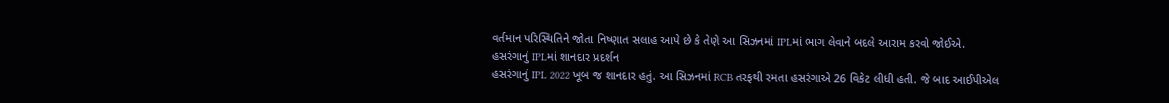વર્તમાન પરિસ્થિતિને જોતા નિષ્ણાત સલાહ આપે છે કે તેણે આ સિઝનમાં IPLમાં ભાગ લેવાને બદલે આરામ કરવો જોઈએ.
હસરંગાનું IPLમાં શાનદાર પ્રદર્શન
હસરંગાનું IPL 2022 ખૂબ જ શાનદાર હતું. આ સિઝનમાં RCB તરફથી રમતા હસરંગાએ 26 વિકેટ લીધી હતી. જે બાદ આઈપીએલ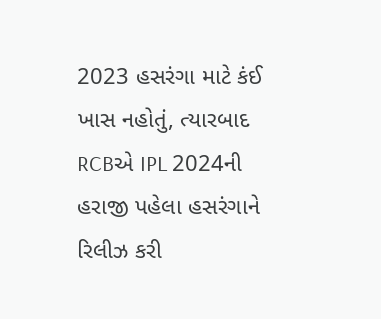2023 હસરંગા માટે કંઈ ખાસ નહોતું, ત્યારબાદ RCBએ IPL 2024ની હરાજી પહેલા હસરંગાને રિલીઝ કરી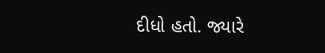દીધો હતો. જ્યારે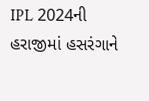IPL 2024ની હરાજીમાં હસરંગાને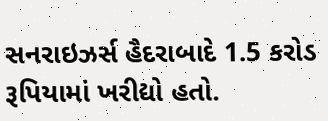સનરાઇઝર્સ હૈદરાબાદે 1.5 કરોડ રૂપિયામાં ખરીદ્યો હતો.